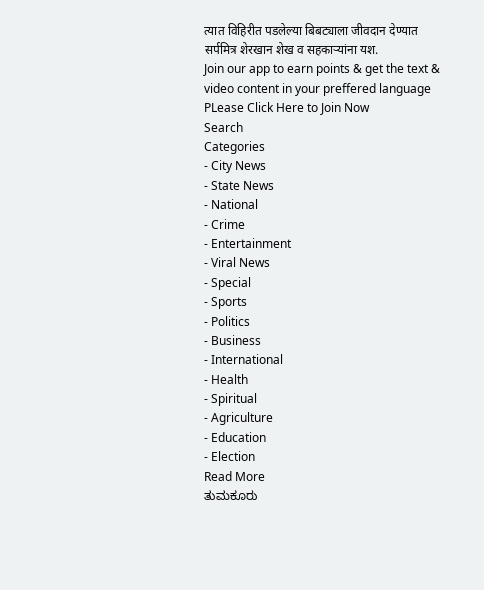त्यात विहिरीत पडलेल्या बिबट्याला जीवदान देण्यात सर्पमित्र शेरखान शेख व सहकाऱ्यांना यश.
Join our app to earn points & get the text & video content in your preffered language
PLease Click Here to Join Now
Search
Categories
- City News
- State News
- National
- Crime
- Entertainment
- Viral News
- Special
- Sports
- Politics
- Business
- International
- Health
- Spiritual
- Agriculture
- Education
- Election
Read More
ತುಮಕೂರು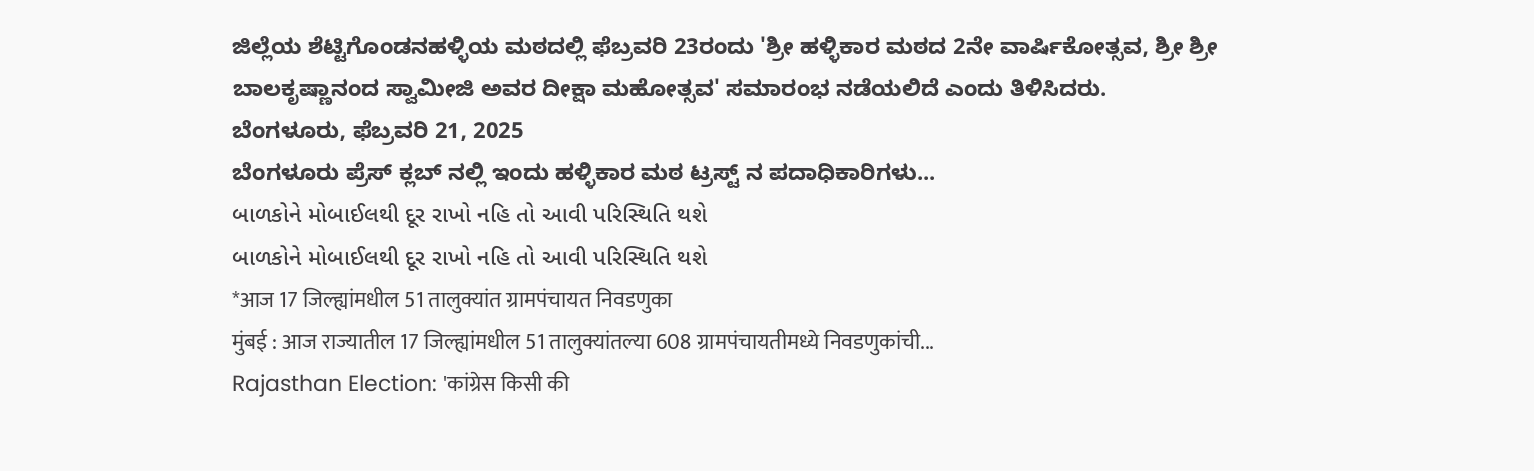ಜಿಲ್ಲೆಯ ಶೆಟ್ಟಿಗೊಂಡನಹಳ್ಳಿಯ ಮಠದಲ್ಲಿ ಫೆಬ್ರವರಿ 23ರಂದು 'ಶ್ರೀ ಹಳ್ಳಿಕಾರ ಮಠದ 2ನೇ ವಾರ್ಷಿಕೋತ್ಸವ, ಶ್ರೀ ಶ್ರೀ ಬಾಲಕೃಷ್ಣಾನಂದ ಸ್ವಾಮೀಜಿ ಅವರ ದೀಕ್ಷಾ ಮಹೋತ್ಸವ' ಸಮಾರಂಭ ನಡೆಯಲಿದೆ ಎಂದು ತಿಳಿಸಿದರು.
ಬೆಂಗಳೂರು, ಫೆಬ್ರವರಿ 21, 2025
ಬೆಂಗಳೂರು ಪ್ರೆಸ್ ಕ್ಲಬ್ ನಲ್ಲಿ ಇಂದು ಹಳ್ಳಿಕಾರ ಮಠ ಟ್ರಸ್ಟ್ ನ ಪದಾಧಿಕಾರಿಗಳು...
બાળકોને મોબાઈલથી દૂર રાખો નહિ તો આવી પરિસ્થિતિ થશે
બાળકોને મોબાઈલથી દૂર રાખો નહિ તો આવી પરિસ્થિતિ થશે
*आज 17 जिल्ह्यांमधील 51 तालुक्यांत ग्रामपंचायत निवडणुका
मुंबई : आज राज्यातील 17 जिल्ह्यांमधील 51 तालुक्यांतल्या 608 ग्रामपंचायतीमध्ये निवडणुकांची...
Rajasthan Election: 'कांग्रेस किसी की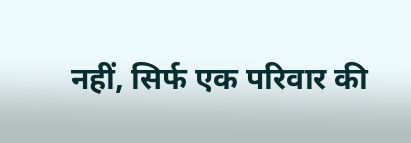नहीं, सिर्फ एक परिवार की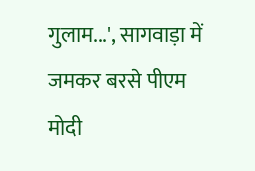गुलाम...', सागवाड़ा में जमकर बरसे पीएम मोदी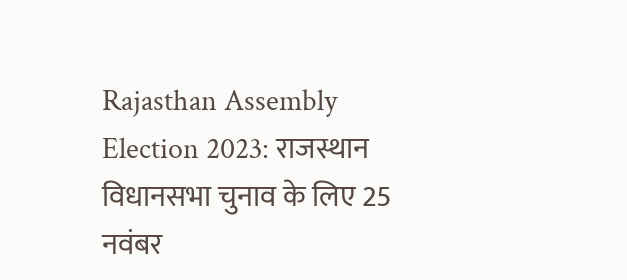Rajasthan Assembly Election 2023: राजस्थान विधानसभा चुनाव के लिए 25 नवंबर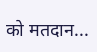को मतदान...